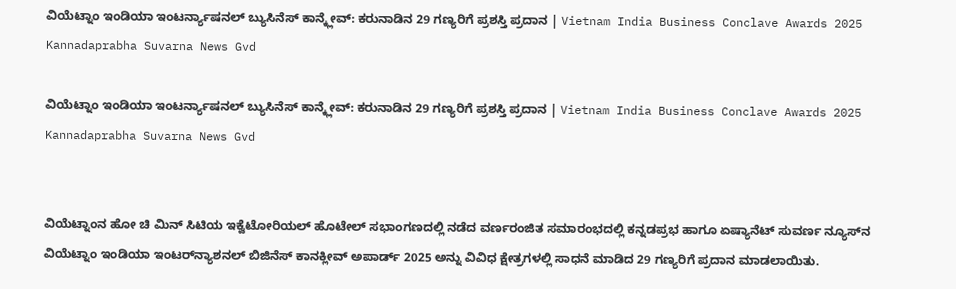ವಿಯೆಟ್ನಾಂ ಇಂಡಿಯಾ ಇಂಟರ್ನ್ಯಾಷನಲ್ ಬ್ಯುಸಿನೆಸ್ ಕಾನ್ಕ್ಲೇವ್: ಕರುನಾಡಿನ 29 ಗಣ್ಯರಿಗೆ ಪ್ರಶಸ್ತಿ ಪ್ರದಾನ | Vietnam India Business Conclave Awards 2025 Kannadaprabha Suvarna News Gvd

ವಿಯೆಟ್ನಾಂ ಇಂಡಿಯಾ ಇಂಟರ್ನ್ಯಾಷನಲ್ ಬ್ಯುಸಿನೆಸ್ ಕಾನ್ಕ್ಲೇವ್: ಕರುನಾಡಿನ 29 ಗಣ್ಯರಿಗೆ ಪ್ರಶಸ್ತಿ ಪ್ರದಾನ | Vietnam India Business Conclave Awards 2025 Kannadaprabha Suvarna News Gvd


ವಿಯೆಟ್ನಾಂನ ಹೋ ಚಿ ಮಿನ್ ಸಿಟಿಯ ಇಕ್ವೆಟೋರಿಯಲ್ ಹೊಟೇಲ್ ಸಭಾಂಗಣದಲ್ಲಿ ನಡೆದ ವರ್ಣರಂಜಿತ ಸಮಾರಂಭದಲ್ಲಿ ಕನ್ನಡಪ್ರಭ ಹಾಗೂ ಏಷ್ಯಾನೆಟ್ ಸುವರ್ಣ ನ್ಯೂಸ್‌ನ ವಿಯೆಟ್ನಾಂ ಇಂಡಿಯಾ ಇಂಟರ್‌ನ್ಯಾಶನಲ್ ಬಿಜಿನೆಸ್ ಕಾನಕ್ಲೀವ್ ಅಪಾರ್ಡ್‌ 2025 ಅನ್ನು ವಿವಿಧ ಕ್ಷೇತ್ರಗಳಲ್ಲಿ ಸಾಧನೆ ಮಾಡಿದ 29 ಗಣ್ಯರಿಗೆ ಪ್ರದಾನ ಮಾಡಲಾಯಿತು.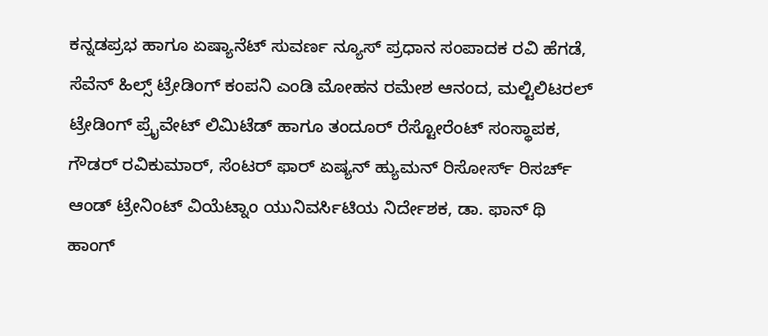ಕನ್ನಡಪ್ರಭ ಹಾಗೂ ಏಷ್ಯಾನೆಟ್ ಸುವರ್ಣ ನ್ಯೂಸ್ ಪ್ರಧಾನ ಸಂಪಾದಕ ರವಿ ಹೆಗಡೆ, ಸೆವೆನ್ ಹಿಲ್ಸ್ ಟ್ರೇಡಿಂಗ್ ಕಂಪನಿ ಎಂಡಿ ಮೋಹನ ರಮೇಶ ಆನಂದ, ಮಲ್ಟಿಲಿಟರಲ್ ಟ್ರೇಡಿಂಗ್ ಪ್ರೈವೇಟ್ ಲಿಮಿಟೆಡ್ ಹಾಗೂ ತಂದೂರ್ ರೆಸ್ಟೋರೆಂಟ್ ಸಂಸ್ಥಾಪಕ, ಗೌಡರ್ ರವಿಕುಮಾರ್, ಸೆಂಟರ್ ಫಾರ್ ಏಷ್ಯನ್ ಹ್ಯುಮನ್ ರಿಸೋರ್ಸ್ ರಿಸರ್ಚ್ ಆಂಡ್ ಟ್ರೇನಿಂಟ್ ವಿಯೆಟ್ನಾಂ ಯುನಿವರ್ಸಿಟಿಯ ನಿರ್ದೇಶಕ, ಡಾ. ಫಾನ್ ಥಿ ಹಾಂಗ್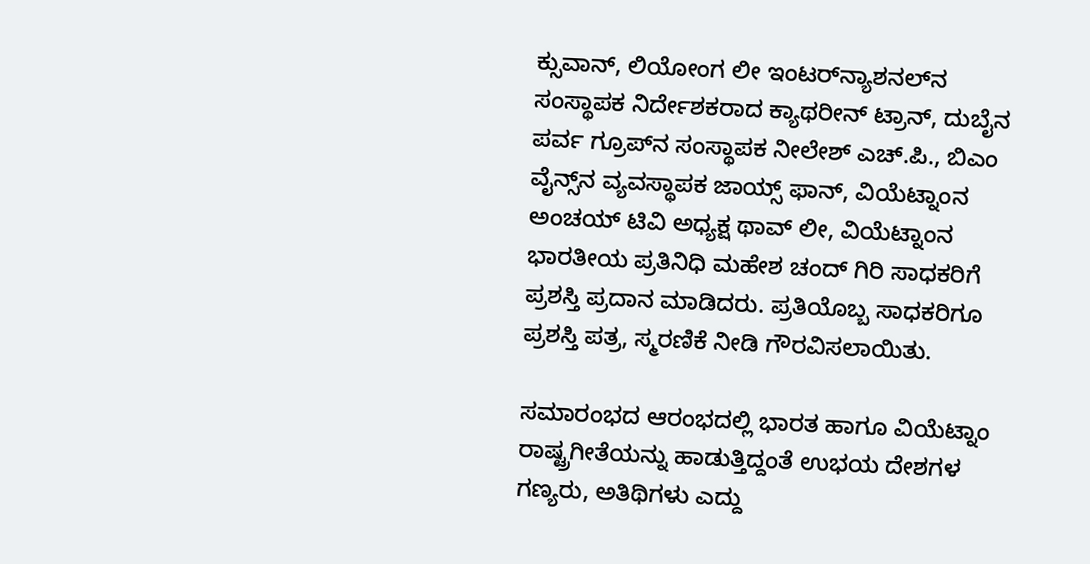ಕ್ಸುವಾನ್, ಲಿಯೋಂಗ ಲೀ ಇಂಟರ್‌ನ್ಯಾಶನಲ್‌ನ ಸಂಸ್ಥಾಪಕ ನಿರ್ದೇಶಕರಾದ ಕ್ಯಾಥರೀನ್ ಟ್ರಾನ್, ದುಬೈನ ಪರ್ವ ಗ್ರೂಪ್‌ನ ಸಂಸ್ಥಾಪಕ ನೀಲೇಶ್ ಎಚ್.ಪಿ., ಬಿಎಂ ವೈನ್ಸ್‌ನ ವ್ಯವಸ್ಥಾಪಕ ಜಾಯ್ಸ್ ಫಾನ್, ವಿಯೆಟ್ನಾಂನ ಅಂಚಯ್ ಟಿವಿ ಅಧ್ಯಕ್ಷ ಥಾವ್ ಲೀ, ವಿಯೆಟ್ನಾಂನ ಭಾರತೀಯ ಪ್ರತಿನಿಧಿ ಮಹೇಶ ಚಂದ್ ಗಿರಿ ಸಾಧಕರಿಗೆ ಪ್ರಶಸ್ತಿ ಪ್ರದಾನ ಮಾಡಿದರು. ಪ್ರತಿಯೊಬ್ಬ ಸಾಧಕರಿಗೂ ಪ್ರಶಸ್ತಿ ಪತ್ರ, ಸ್ಮರಣಿಕೆ ನೀಡಿ ಗೌರವಿಸಲಾಯಿತು.

ಸಮಾರಂಭದ ಆರಂಭದಲ್ಲಿ ಭಾರತ ಹಾಗೂ ವಿಯೆಟ್ನಾಂ ರಾಷ್ಟ್ರಗೀತೆಯನ್ನು ಹಾಡುತ್ತಿದ್ದಂತೆ ಉಭಯ ದೇಶಗಳ ಗಣ್ಯರು, ಅತಿಥಿಗಳು ಎದ್ದು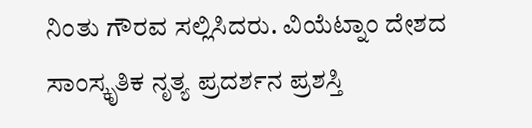ನಿಂತು ಗೌರವ ಸಲ್ಲಿಸಿದರು. ವಿಯೆಟ್ನಾಂ ದೇಶದ ಸಾಂಸ್ಕೃತಿಕ ನೃತ್ಯ ಪ್ರದರ್ಶನ ಪ್ರಶಸ್ತಿ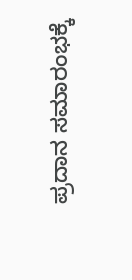ಪ್ರದಾನ ಸಮಾರಂಭಕ್ಕೆ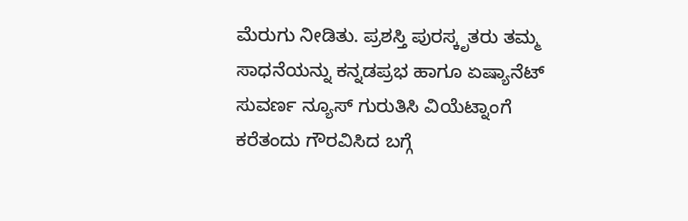ಮೆರುಗು ನೀಡಿತು. ಪ್ರಶಸ್ತಿ ಪುರಸ್ಕೃತರು ತಮ್ಮ ಸಾಧನೆಯನ್ನು ಕನ್ನಡಪ್ರಭ ಹಾಗೂ ಏಷ್ಯಾನೆಟ್ ಸುವರ್ಣ ನ್ಯೂಸ್ ಗುರುತಿಸಿ ವಿಯೆಟ್ನಾಂಗೆ ಕರೆತಂದು ಗೌರವಿಸಿದ ಬಗ್ಗೆ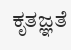ಕೃತಜ್ಞತೆ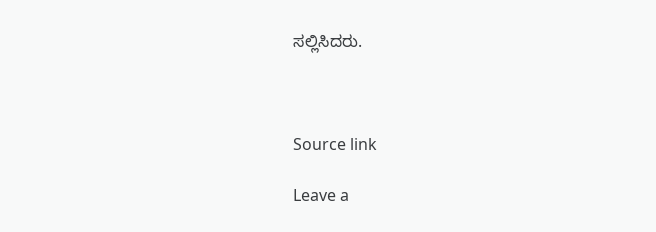ಸಲ್ಲಿಸಿದರು.



Source link

Leave a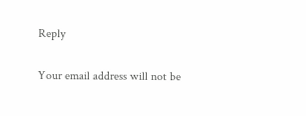Reply

Your email address will not be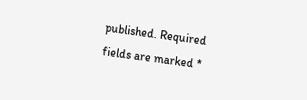published. Required fields are marked *